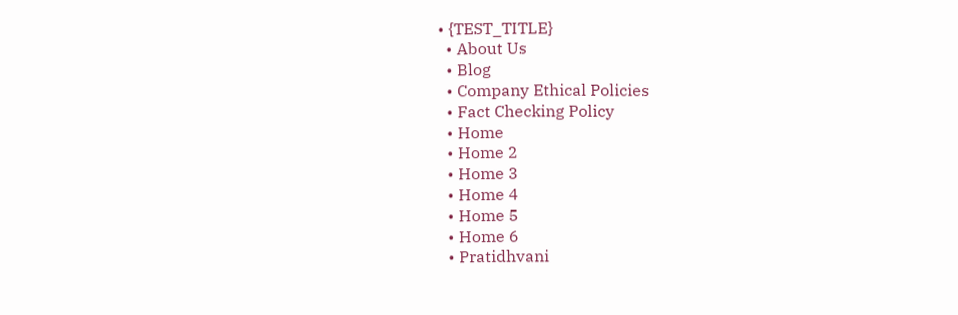• {TEST_TITLE}
  • About Us
  • Blog
  • Company Ethical Policies
  • Fact Checking Policy
  • Home
  • Home 2
  • Home 3
  • Home 4
  • Home 5
  • Home 6
  • Pratidhvani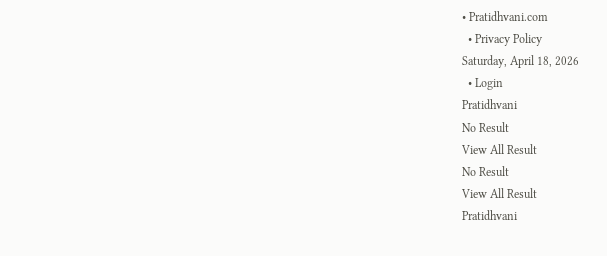• Pratidhvani.com
  • Privacy Policy
Saturday, April 18, 2026
  • Login
Pratidhvani
No Result
View All Result
No Result
View All Result
Pratidhvani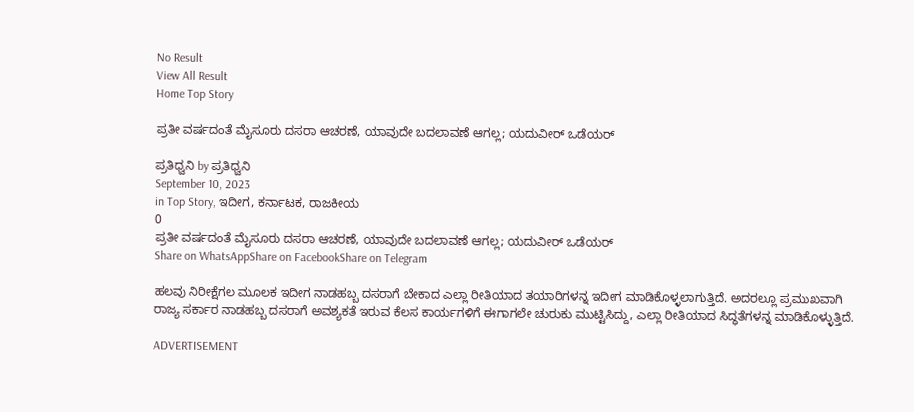No Result
View All Result
Home Top Story

ಪ್ರತೀ ವರ್ಷದಂತೆ ಮೈಸೂರು ದಸರಾ ಆಚರಣೆ, ಯಾವುದೇ ಬದಲಾವಣೆ ಆಗಲ್ಲ; ಯದುವೀರ್ ಒಡೆಯರ್‌

ಪ್ರತಿಧ್ವನಿ by ಪ್ರತಿಧ್ವನಿ
September 10, 2023
in Top Story, ಇದೀಗ, ಕರ್ನಾಟಕ, ರಾಜಕೀಯ
0
ಪ್ರತೀ ವರ್ಷದಂತೆ ಮೈಸೂರು ದಸರಾ ಆಚರಣೆ, ಯಾವುದೇ ಬದಲಾವಣೆ ಆಗಲ್ಲ; ಯದುವೀರ್ ಒಡೆಯರ್‌
Share on WhatsAppShare on FacebookShare on Telegram

ಹಲವು ನಿರೀಕ್ಷೆಗಲ ಮೂಲಕ ಇದೀಗ ನಾಡಹಬ್ಬ ದಸರಾಗೆ ಬೇಕಾದ ಎಲ್ಲಾ ರೀತಿಯಾದ ತಯಾರಿಗಳನ್ನ ಇದೀಗ ಮಾಡಿಕೊಳ್ಳಲಾಗುತ್ತಿದೆ. ಅದರಲ್ಲೂ ಪ್ರಮುಖವಾಗಿ ರಾಜ್ಯ ಸರ್ಕಾರ ನಾಡಹಬ್ಬ ದಸರಾಗೆ ಅವಶ್ಯಕತೆ ಇರುವ ಕೆಲಸ ಕಾರ್ಯಗಳಿಗೆ ಈಗಾಗಲೇ ಚುರುಕು ಮುಟ್ಟಿಸಿದ್ದು, ಎಲ್ಲಾ ರೀತಿಯಾದ ಸಿದ್ಧತೆಗಳನ್ನ ಮಾಡಿಕೊಳ್ಳುತ್ತಿದೆ.

ADVERTISEMENT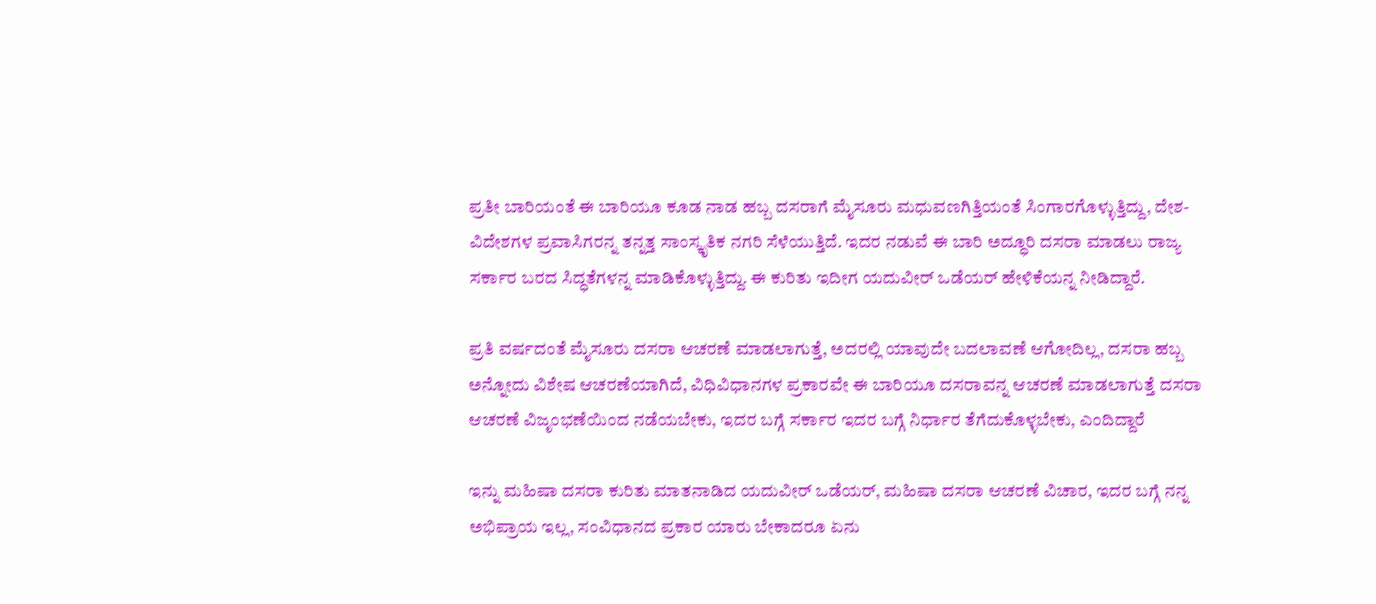ಪ್ರತೀ ಬಾರಿಯಂತೆ ಈ ಬಾರಿಯೂ ಕೂಡ ನಾಡ ಹಬ್ಬ ದಸರಾಗೆ ಮೈಸೂರು ಮಧುವಣಗಿತ್ತಿಯಂತೆ ಸಿಂಗಾರಗೊಳ್ಳುತ್ತಿದ್ದು, ದೇಶ-ವಿದೇಶಗಳ ಪ್ರವಾಸಿಗರನ್ನ ತನ್ನತ್ತ ಸಾಂಸ್ಕೃತಿಕ ನಗರಿ ಸೆಳೆಯುತ್ತಿದೆ. ಇದರ ನಡುವೆ ಈ ಬಾರಿ ಅದ್ಧೂರಿ ದಸರಾ ಮಾಡಲು ರಾಜ್ಯ ಸರ್ಕಾರ ಬರದ ಸಿದ್ಧತೆಗಳನ್ನ ಮಾಡಿಕೊಳ್ಳುತ್ತಿದ್ದು. ಈ ಕುರಿತು ಇದೀಗ ಯದುವೀರ್‌ ಒಡೆಯರ್‌ ಹೇಳಿಕೆಯನ್ನ ನೀಡಿದ್ದಾರೆ.

ಪ್ರತಿ ವರ್ಷದಂತೆ ಮೈಸೂರು ದಸರಾ ಆಚರಣೆ ಮಾಡಲಾಗುತ್ತೆ, ಅದರಲ್ಲಿ ಯಾವುದೇ ಬದಲಾವಣೆ ಆಗೋದಿಲ್ಲ, ದಸರಾ ಹಬ್ಬ ಅನ್ನೋದು ವಿಶೇಷ ಆಚರಣೆಯಾಗಿದೆ, ವಿಧಿವಿಧಾನಗಳ ಪ್ರಕಾರವೇ ಈ ಬಾರಿಯೂ ದಸರಾವನ್ನ ಆಚರಣೆ ಮಾಡಲಾಗುತ್ತೆ ದಸರಾ ಆಚರಣೆ ವಿಜೃಂಭಣೆಯಿಂದ ನಡೆಯಬೇಕು, ಇದರ ಬಗ್ಗೆ ಸರ್ಕಾರ ಇದರ ಬಗ್ಗೆ ನಿರ್ಧಾರ ತೆಗೆದುಕೊಳ್ಳಬೇಕು, ಎಂದಿದ್ದಾರೆ

ಇನ್ನು ಮಹಿಷಾ ದಸರಾ ಕುರಿತು ಮಾತನಾಡಿದ ಯದುವೀರ್‌ ಒಡೆಯರ್‌, ಮಹಿಷಾ ದಸರಾ ಆಚರಣೆ ವಿಚಾರ, ಇದರ ಬಗ್ಗೆ ನನ್ನ ಅಭಿಪ್ರಾಯ ಇಲ್ಲ, ಸಂವಿಧಾನದ ಪ್ರಕಾರ ಯಾರು ಬೇಕಾದರೂ ಏನು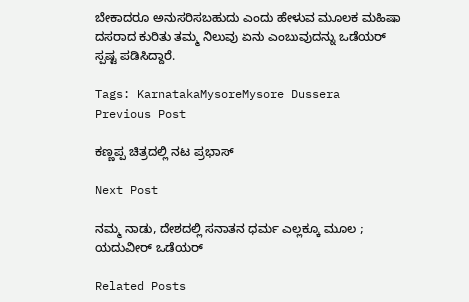ಬೇಕಾದರೂ ಅನುಸರಿಸಬಹುದು ಎಂದು ಹೇಳುವ ಮೂಲಕ ಮಹಿಷಾ ದಸರಾದ ಕುರಿತು ತಮ್ಮ ನಿಲುವು ಏನು ಎಂಬುವುದನ್ನು ಒಡೆಯರ್‌ ಸ್ಪಷ್ಟ ಪಡಿಸಿದ್ದಾರೆ.

Tags: KarnatakaMysoreMysore Dussera
Previous Post

ಕಣ್ಣಪ್ಪ ಚಿತ್ರದಲ್ಲಿ ನಟ ಪ್ರಭಾಸ್

Next Post

ನಮ್ಮ ನಾಡು, ದೇಶದಲ್ಲಿ ಸನಾತನ ಧರ್ಮ ಎಲ್ಲಕ್ಕೂ ಮೂಲ ; ಯದುವೀರ್ ಒಡೆಯರ್‌

Related Posts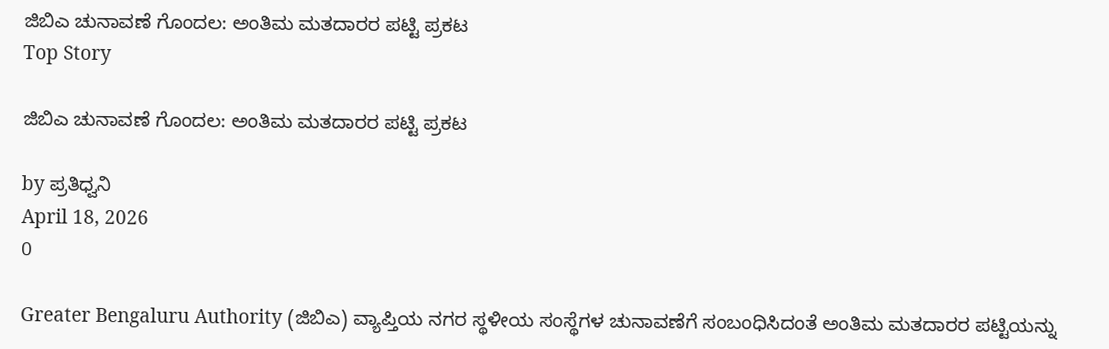ಜಿಬಿಎ ಚುನಾವಣೆ ಗೊಂದಲ: ಅಂತಿಮ ಮತದಾರರ ಪಟ್ಟಿ ಪ್ರಕಟ
Top Story

ಜಿಬಿಎ ಚುನಾವಣೆ ಗೊಂದಲ: ಅಂತಿಮ ಮತದಾರರ ಪಟ್ಟಿ ಪ್ರಕಟ

by ಪ್ರತಿಧ್ವನಿ
April 18, 2026
0

Greater Bengaluru Authority (ಜಿಬಿಎ) ವ್ಯಾಪ್ತಿಯ ನಗರ ಸ್ಥಳೀಯ ಸಂಸ್ಥೆಗಳ ಚುನಾವಣೆಗೆ ಸಂಬಂಧಿಸಿದಂತೆ ಅಂತಿಮ ಮತದಾರರ ಪಟ್ಟಿಯನ್ನು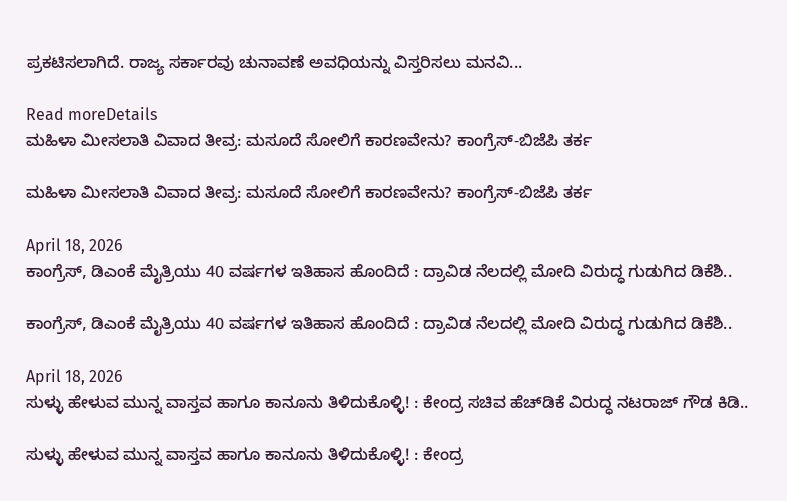ಪ್ರಕಟಿಸಲಾಗಿದೆ. ರಾಜ್ಯ ಸರ್ಕಾರವು ಚುನಾವಣೆ ಅವಧಿಯನ್ನು ವಿಸ್ತರಿಸಲು ಮನವಿ...

Read moreDetails
ಮಹಿಳಾ ಮೀಸಲಾತಿ ವಿವಾದ ತೀವ್ರ: ಮಸೂದೆ ಸೋಲಿಗೆ ಕಾರಣವೇನು? ಕಾಂಗ್ರೆಸ್-ಬಿಜೆಪಿ ತರ್ಕ

ಮಹಿಳಾ ಮೀಸಲಾತಿ ವಿವಾದ ತೀವ್ರ: ಮಸೂದೆ ಸೋಲಿಗೆ ಕಾರಣವೇನು? ಕಾಂಗ್ರೆಸ್-ಬಿಜೆಪಿ ತರ್ಕ

April 18, 2026
ಕಾಂಗ್ರೆಸ್, ಡಿಎಂಕೆ ಮೈತ್ರಿಯು 40 ವರ್ಷಗಳ ಇತಿಹಾಸ ಹೊಂದಿದೆ : ದ್ರಾವಿಡ ನೆಲದಲ್ಲಿ ಮೋದಿ ವಿರುದ್ಧ ಗುಡುಗಿದ ಡಿಕೆಶಿ..

ಕಾಂಗ್ರೆಸ್, ಡಿಎಂಕೆ ಮೈತ್ರಿಯು 40 ವರ್ಷಗಳ ಇತಿಹಾಸ ಹೊಂದಿದೆ : ದ್ರಾವಿಡ ನೆಲದಲ್ಲಿ ಮೋದಿ ವಿರುದ್ಧ ಗುಡುಗಿದ ಡಿಕೆಶಿ..

April 18, 2026
ಸುಳ್ಳು ಹೇಳುವ ಮುನ್ನ ವಾಸ್ತವ ಹಾಗೂ ಕಾನೂನು ತಿಳಿದುಕೊಳ್ಳಿ! : ಕೇಂದ್ರ ಸಚಿವ ಹೆಚ್‌ಡಿಕೆ ವಿರುದ್ಧ ನಟರಾಜ್‌ ಗೌಡ ಕಿಡಿ..

ಸುಳ್ಳು ಹೇಳುವ ಮುನ್ನ ವಾಸ್ತವ ಹಾಗೂ ಕಾನೂನು ತಿಳಿದುಕೊಳ್ಳಿ! : ಕೇಂದ್ರ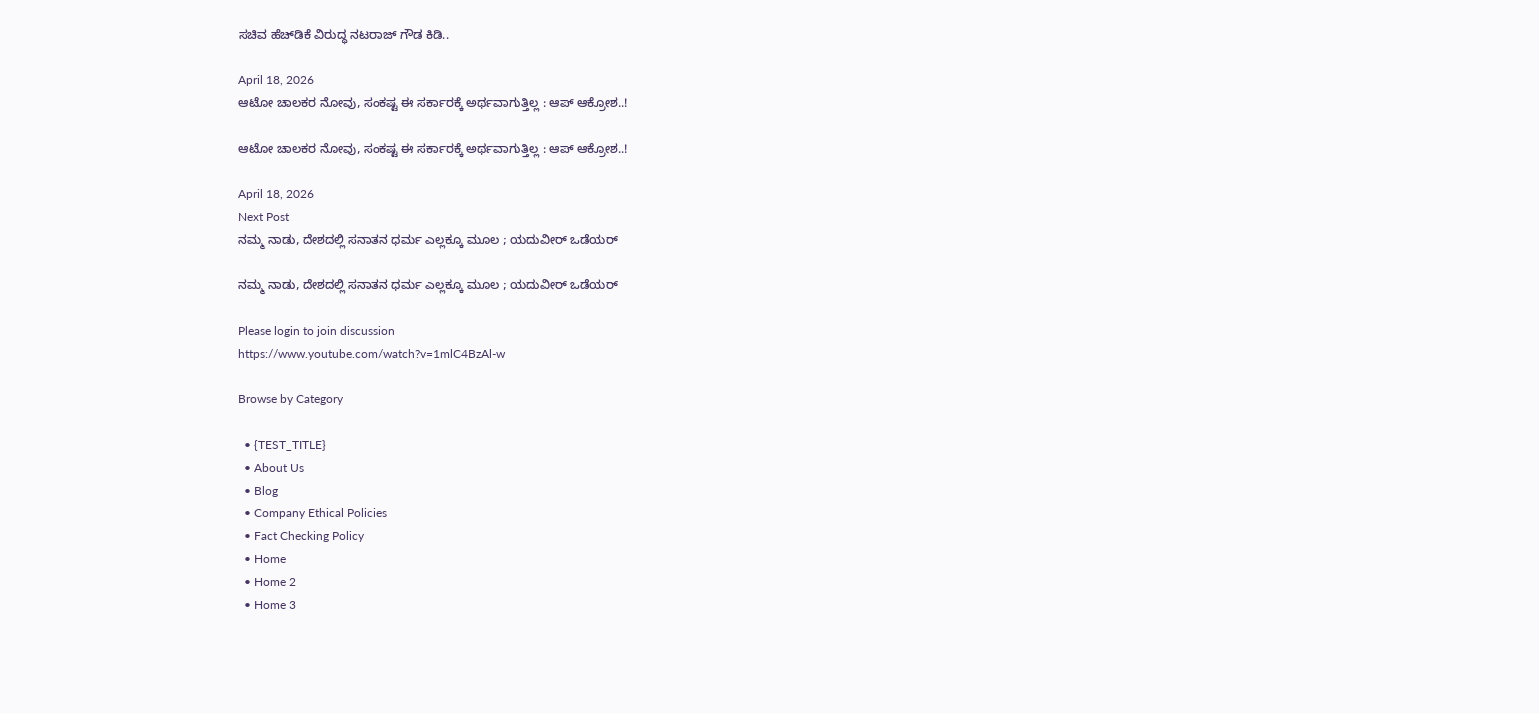ಸಚಿವ ಹೆಚ್‌ಡಿಕೆ ವಿರುದ್ಧ ನಟರಾಜ್‌ ಗೌಡ ಕಿಡಿ..

April 18, 2026
ಆಟೋ ಚಾಲಕರ ನೋವು, ಸಂಕಷ್ಟ ಈ ಸರ್ಕಾರಕ್ಕೆ ಅರ್ಥವಾಗುತ್ತಿಲ್ಲ : ಆಪ್‌ ಆಕ್ರೋಶ..!

ಆಟೋ ಚಾಲಕರ ನೋವು, ಸಂಕಷ್ಟ ಈ ಸರ್ಕಾರಕ್ಕೆ ಅರ್ಥವಾಗುತ್ತಿಲ್ಲ : ಆಪ್‌ ಆಕ್ರೋಶ..!

April 18, 2026
Next Post
ನಮ್ಮ ನಾಡು, ದೇಶದಲ್ಲಿ ಸನಾತನ ಧರ್ಮ ಎಲ್ಲಕ್ಕೂ ಮೂಲ ; ಯದುವೀರ್ ಒಡೆಯರ್‌

ನಮ್ಮ ನಾಡು, ದೇಶದಲ್ಲಿ ಸನಾತನ ಧರ್ಮ ಎಲ್ಲಕ್ಕೂ ಮೂಲ ; ಯದುವೀರ್ ಒಡೆಯರ್‌

Please login to join discussion
https://www.youtube.com/watch?v=1mlC4BzAl-w

Browse by Category

  • {TEST_TITLE}
  • About Us
  • Blog
  • Company Ethical Policies
  • Fact Checking Policy
  • Home
  • Home 2
  • Home 3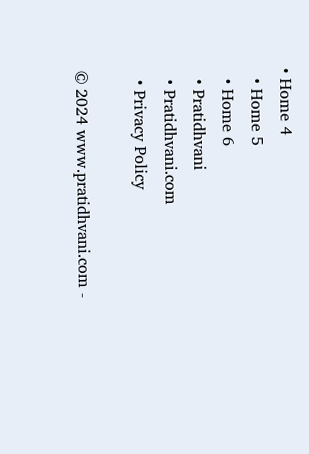• Home 4
  • Home 5
  • Home 6
  • Pratidhvani
  • Pratidhvani.com
  • Privacy Policy

© 2024 www.pratidhvani.com -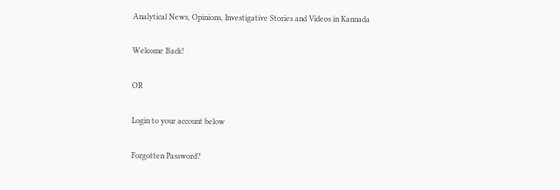Analytical News, Opinions, Investigative Stories and Videos in Kannada

Welcome Back!

OR

Login to your account below

Forgotten Password?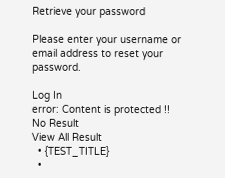Retrieve your password

Please enter your username or email address to reset your password.

Log In
error: Content is protected !!
No Result
View All Result
  • {TEST_TITLE}
  •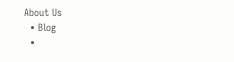About Us
  • Blog
  •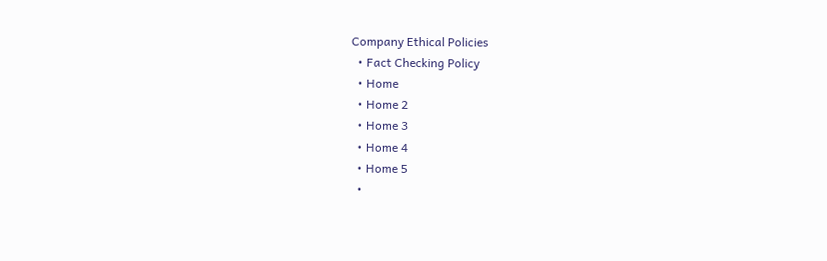Company Ethical Policies
  • Fact Checking Policy
  • Home
  • Home 2
  • Home 3
  • Home 4
  • Home 5
  •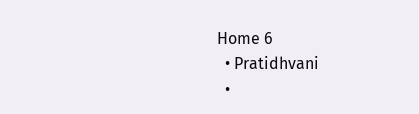Home 6
  • Pratidhvani
  •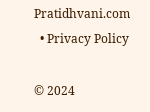Pratidhvani.com
  • Privacy Policy

© 2024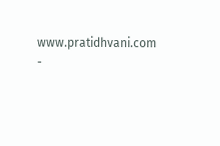www.pratidhvani.com -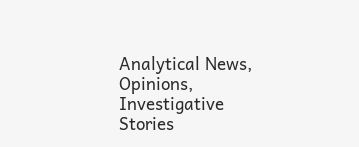Analytical News, Opinions, Investigative Stories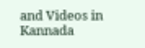and Videos in Kannada